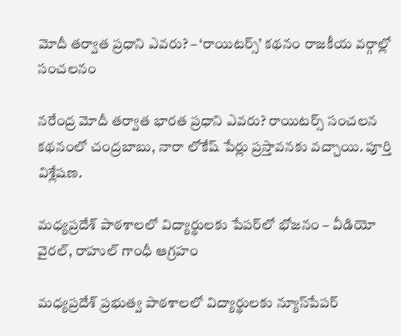మోదీ తర్వాత ప్రధాని ఎవరు? – ‘రాయిటర్స్’ కథనం రాజకీయ వర్గాల్లో సంచలనం

నరేంద్ర మోదీ తర్వాత భారత ప్రధాని ఎవరు? రాయిటర్స్ సంచలన కథనంలో చంద్రబాబు, నారా లోకేష్ పేర్లు ప్రస్తావనకు వచ్చాయి. పూర్తి విశ్లేషణ.

మధ్యప్రదేశ్‌ పాఠశాలలో విద్యార్థులకు పేపర్‌లో భోజనం – వీడియో వైరల్, రాహుల్ గాంధీ ఆగ్రహం

మధ్యప్రదేశ్‌ ప్రభుత్వ పాఠశాలలో విద్యార్థులకు న్యూస్‌పేపర్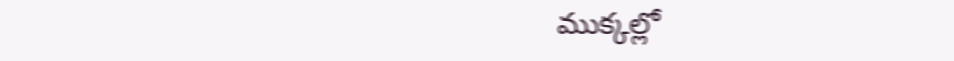ముక్కల్లో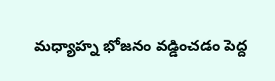మధ్యాహ్న భోజనం వడ్డించడం పెద్ద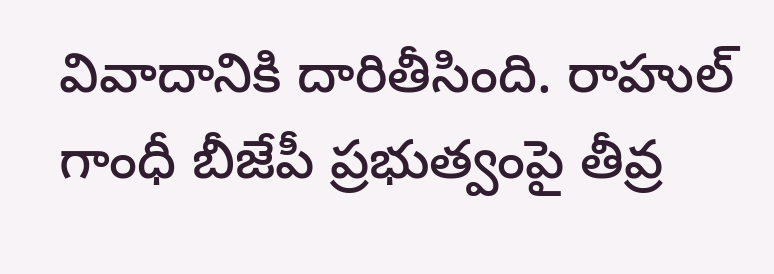వివాదానికి దారితీసింది. రాహుల్ గాంధీ బీజేపీ ప్రభుత్వంపై తీవ్ర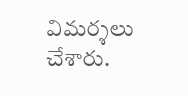విమర్శలు చేశారు.